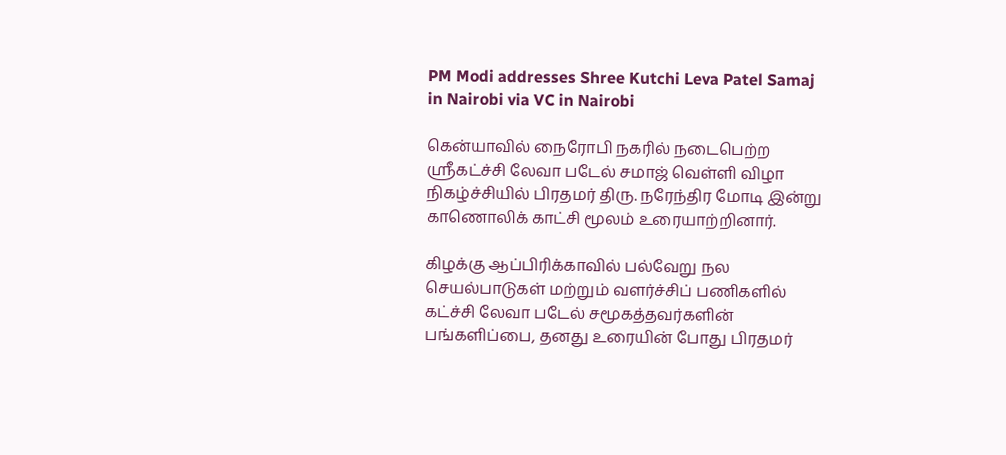PM Modi addresses Shree Kutchi Leva Patel Samaj in Nairobi via VC in Nairobi

கென்யாவில் நைரோபி நகரில் நடைபெற்ற ஸ்ரீகட்ச்சி லேவா படேல் சமாஜ் வெள்ளி விழா நிகழ்ச்சியில் பிரதமர் திரு. நரேந்திர மோடி இன்று காணொலிக் காட்சி மூலம் உரையாற்றினார்.

கிழக்கு ஆப்பிரிக்காவில் பல்வேறு நல செயல்பாடுகள் மற்றும் வளர்ச்சிப் பணிகளில் கட்ச்சி லேவா படேல் சமூகத்தவர்களின் பங்களிப்பை, தனது உரையின் போது பிரதமர்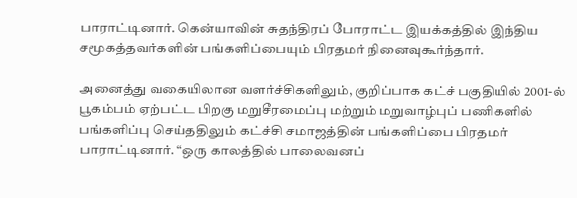பாராட்டினார். கென்யாவின் சுதந்திரப் போராட்ட இயக்கத்தில் இந்திய சமூகத்தவர்களின் பங்களிப்பையும் பிரதமர் நினைவுகூர்ந்தார்.

அனைத்து வகையிலான வளர்ச்சிகளிலும், குறிப்பாக கட்ச் பகுதியில் 2001-ல் பூகம்பம் ஏற்பட்ட பிறகு மறுசீரமைப்பு மற்றும் மறுவாழ்புப் பணிகளில் பங்களிப்பு செய்ததிலும் கட்ச்சி சமாஜத்தின் பங்களிப்பை பிரதமர் பாராட்டினார். “ஒரு காலத்தில் பாலைவனப்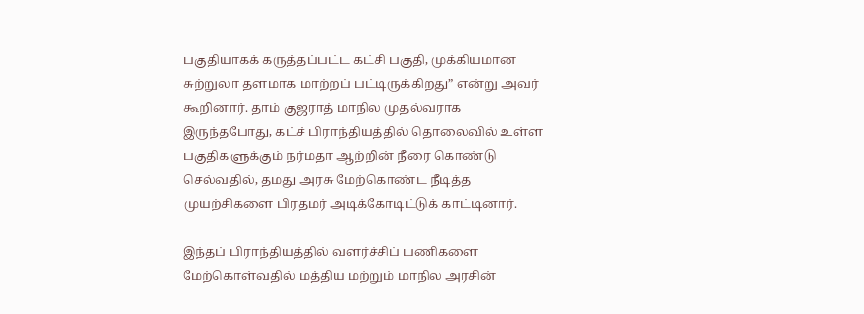பகுதியாகக் கருத்தப்பட்ட கட்சி பகுதி, முக்கியமான சுற்றுலா தளமாக மாற்றப் பட்டிருக்கிறது” என்று அவர் கூறினார். தாம் குஜராத் மாநில முதல்வராக இருந்தபோது, கட்ச் பிராந்தியத்தில் தொலைவில் உள்ள பகுதிகளுக்கும் நர்மதா ஆற்றின் நீரை கொண்டு செல்வதில், தமது அரசு மேற்கொண்ட நீடித்த முயற்சிகளை பிரதமர் அடிக்கோடிட்டுக் காட்டினார்.

இந்தப் பிராந்தியத்தில் வளர்ச்சிப் பணிகளை மேற்கொள்வதில் மத்திய மற்றும் மாநில அரசின்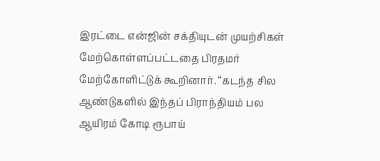இரட்டை என்ஜின் சக்தியுடன் முயற்சிகள் மேற்கொள்ளப்பட்டதை பிரதமர் மேற்கோளிட்டுக் கூறினார். “கடந்த சில ஆண்டுகளில் இந்தப் பிராந்தியம் பல ஆயிரம் கோடி ரூபாய்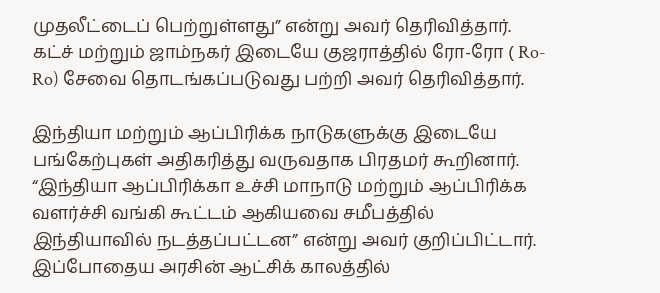முதலீட்டைப் பெற்றுள்ளது” என்று அவர் தெரிவித்தார். கட்ச் மற்றும் ஜாம்நகர் இடையே குஜராத்தில் ரோ-ரோ ( Ro-Ro) சேவை தொடங்கப்படுவது பற்றி அவர் தெரிவித்தார்.

இந்தியா மற்றும் ஆப்பிரிக்க நாடுகளுக்கு இடையே பங்கேற்புகள் அதிகரித்து வருவதாக பிரதமர் கூறினார். “இந்தியா ஆப்பிரிக்கா உச்சி மாநாடு மற்றும் ஆப்பிரிக்க வளர்ச்சி வங்கி கூட்டம் ஆகியவை சமீபத்தில் இந்தியாவில் நடத்தப்பட்டன” என்று அவர் குறிப்பிட்டார். இப்போதைய அரசின் ஆட்சிக் காலத்தில்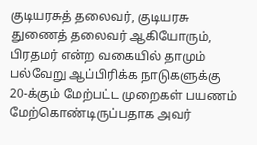குடியரசுத் தலைவர், குடியரசு துணைத் தலைவர் ஆகியோரும், பிரதமர் என்ற வகையில் தாமும் பல்வேறு ஆப்பிரிக்க நாடுகளுக்கு 20-க்கும் மேற்பட்ட முறைகள் பயணம் மேற்கொண்டிருப்பதாக அவர்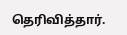தெரிவித்தார்.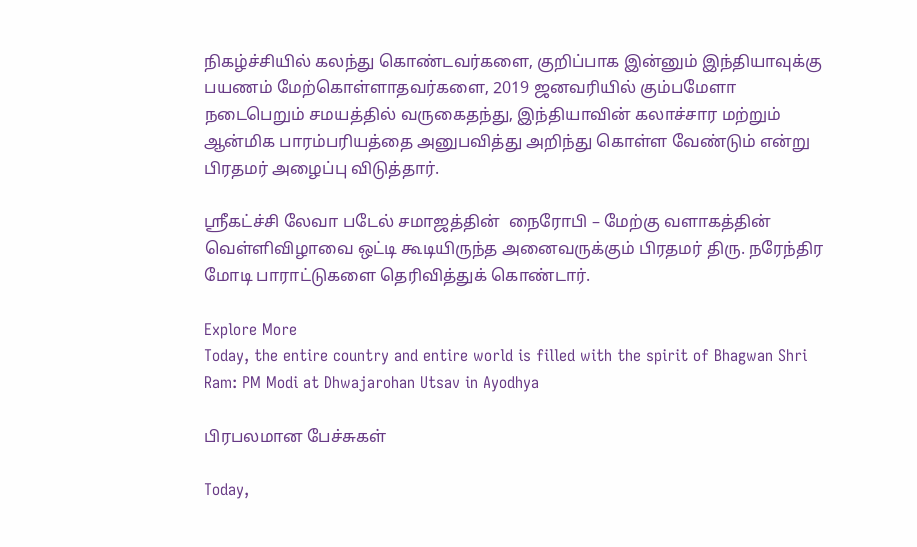நிகழ்ச்சியில் கலந்து கொண்டவர்களை, குறிப்பாக இன்னும் இந்தியாவுக்கு பயணம் மேற்கொள்ளாதவர்களை, 2019 ஜனவரியில் கும்பமேளா நடைபெறும் சமயத்தில் வருகைதந்து, இந்தியாவின் கலாச்சார மற்றும் ஆன்மிக பாரம்பரியத்தை அனுபவித்து அறிந்து கொள்ள வேண்டும் என்று பிரதமர் அழைப்பு விடுத்தார்.

ஸ்ரீகட்ச்சி லேவா படேல் சமாஜத்தின்  நைரோபி – மேற்கு வளாகத்தின்  வெள்ளிவிழாவை ஒட்டி கூடியிருந்த அனைவருக்கும் பிரதமர் திரு. நரேந்திர மோடி பாராட்டுகளை தெரிவித்துக் கொண்டார்.

Explore More
Today, the entire country and entire world is filled with the spirit of Bhagwan Shri Ram: PM Modi at Dhwajarohan Utsav in Ayodhya

பிரபலமான பேச்சுகள்

Today,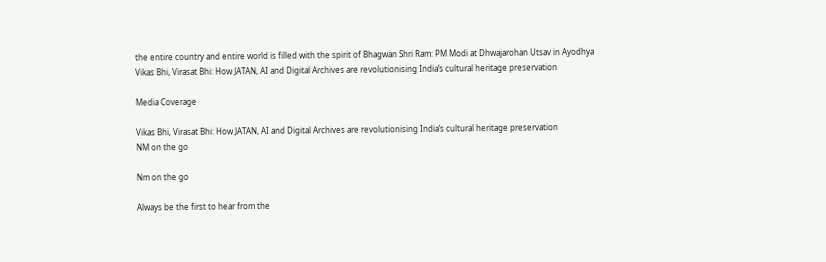the entire country and entire world is filled with the spirit of Bhagwan Shri Ram: PM Modi at Dhwajarohan Utsav in Ayodhya
Vikas Bhi, Virasat Bhi: How JATAN, AI and Digital Archives are revolutionising India’s cultural heritage preservation

Media Coverage

Vikas Bhi, Virasat Bhi: How JATAN, AI and Digital Archives are revolutionising India’s cultural heritage preservation
NM on the go

Nm on the go

Always be the first to hear from the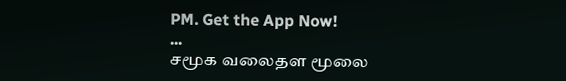PM. Get the App Now!
...
சமூக வலைதள மூலை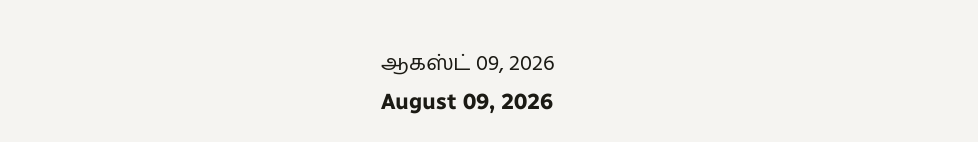ஆகஸ்ட் 09, 2026
August 09, 2026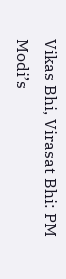Vikas Bhi, Virasat Bhi: PM Modi’s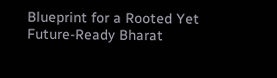Blueprint for a Rooted Yet Future-Ready Bharat